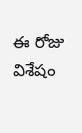ఈ రోజు విశేషం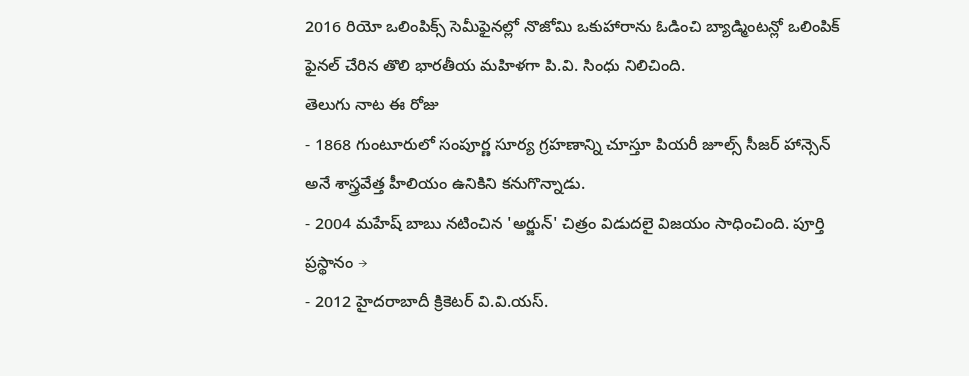2016 రియో ఒలింపిక్స్ సెమీఫైనల్లో నొజోమి ఒకుహారాను ఓడించి బ్యాడ్మింటన్లో ఒలింపిక్ ఫైనల్ చేరిన తొలి భారతీయ మహిళగా పి.వి. సింధు నిలిచింది.
తెలుగు నాట ఈ రోజు
- 1868 గుంటూరులో సంపూర్ణ సూర్య గ్రహణాన్ని చూస్తూ పియరీ జూల్స్ సీజర్ హాన్సెన్ అనే శాస్త్రవేత్త హీలియం ఉనికిని కనుగొన్నాడు.
- 2004 మహేష్ బాబు నటించిన 'అర్జున్' చిత్రం విడుదలై విజయం సాధించింది. పూర్తి ప్రస్థానం →
- 2012 హైదరాబాదీ క్రికెటర్ వి.వి.యస్.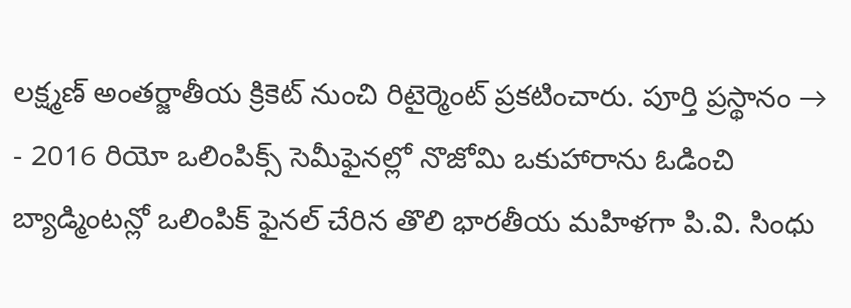లక్ష్మణ్ అంతర్జాతీయ క్రికెట్ నుంచి రిటైర్మెంట్ ప్రకటించారు. పూర్తి ప్రస్థానం →
- 2016 రియో ఒలింపిక్స్ సెమీఫైనల్లో నొజోమి ఒకుహారాను ఓడించి బ్యాడ్మింటన్లో ఒలింపిక్ ఫైనల్ చేరిన తొలి భారతీయ మహిళగా పి.వి. సింధు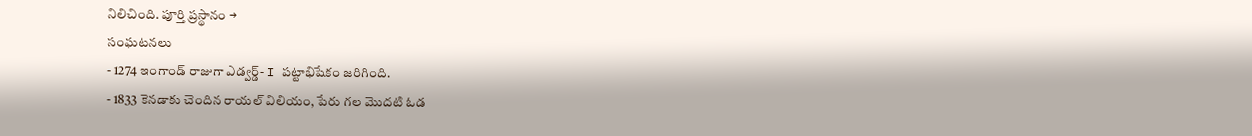నిలిచింది. పూర్తి ప్రస్థానం →
సంఘటనలు
- 1274 ఇంగాండ్ రాజుగా ఎడ్వర్డ్- I పట్టాభిషేకం జరిగింది.
- 1833 కెనడాకు చెందిన రాయల్ విలియం, పేరు గల మొదటి ఓడ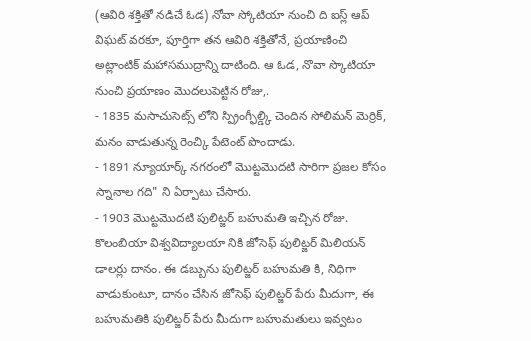(ఆవిరి శక్తితో నడిచే ఓడ) నోవా స్కోటియా నుంచి ది ఐస్ల్ ఆప్ విఘట్ వరకూ, పూర్తిగా తన ఆవిరి శక్తితోనే, ప్రయాణించి అట్లాంటిక్ మహాసముద్రాన్ని దాటింది. ఆ ఓడ, నొవా స్కొటియా నుంచి ప్రయాణం మొదలుపెట్టిన రోజు,.
- 1835 మసాచుసెట్స్ లోని స్ప్రింగ్ఫీల్డ్కి చెందిన సోలిమన్ మెర్రిక్, మనం వాడుతున్న రెంచ్కి పేటెంట్ పొందాడు.
- 1891 న్యూయార్క్ నగరంలో మొట్టమొదటి సారిగా ప్రజల కోసం స్నానాల గది" ని ఏర్పాటు చేసారు.
- 1903 మొట్టమొదటి పులిట్జర్ బహుమతి ఇచ్చిన రోజు. కొలంబియా విశ్వవిద్యాలయా నికి జోసెఫ్ పులిట్జర్ మిలియన్ డాలర్లు దానం. ఈ డబ్బును పులిట్జర్ బహుమతి కి, నిధిగా వాడుకుంటూ, దానం చేసిన జోసెఫ్ పులిట్జర్ పేరు మీదుగా, ఈ బహుమతికి పులిట్జర్ పేరు మీదుగా బహుమతులు ఇవ్వటం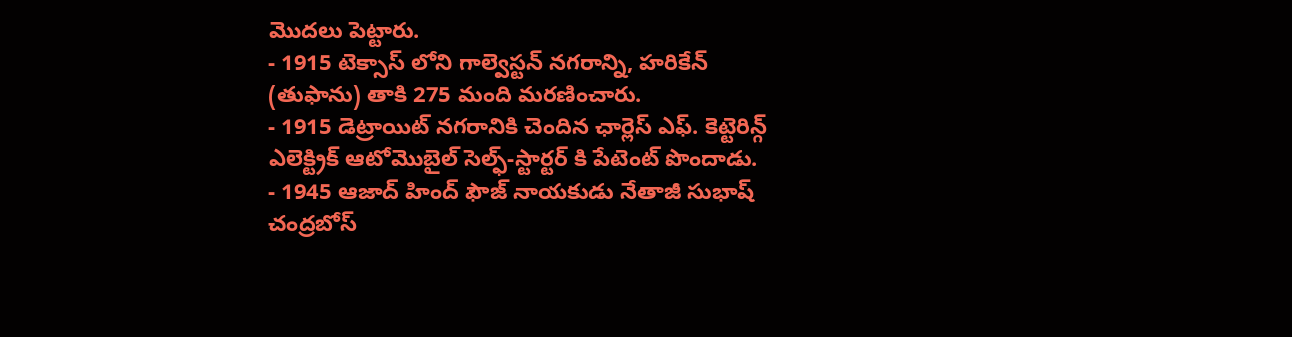మొదలు పెట్టారు.
- 1915 టెక్సాస్ లోని గాల్వెస్టన్ నగరాన్ని, హరికేన్ (తుఫాను) తాకి 275 మంది మరణించారు.
- 1915 డెట్రాయిట్ నగరానికి చెందిన ఛార్లెస్ ఎఫ్. కెట్టెరిన్గ్ ఎలెక్ట్రిక్ ఆటోమొబైల్ సెల్ఫ్-స్టార్టర్ కి పేటెంట్ పొందాడు.
- 1945 ఆజాద్ హింద్ ఫౌజ్ నాయకుడు నేతాజీ సుభాష్ చంద్రబోస్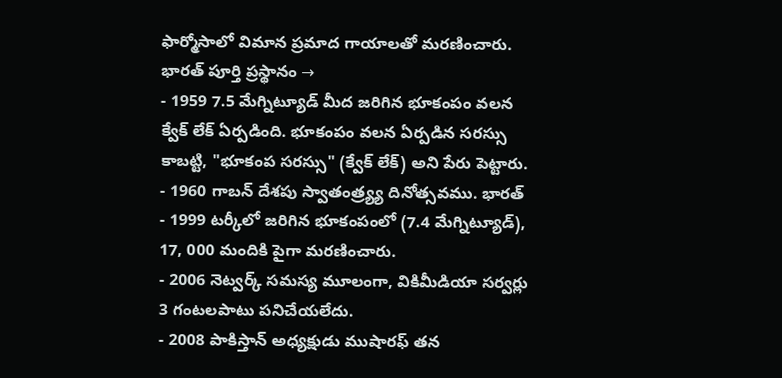ఫార్మోసాలో విమాన ప్రమాద గాయాలతో మరణించారు. భారత్ పూర్తి ప్రస్థానం →
- 1959 7.5 మేగ్నిట్యూడ్ మీద జరిగిన భూకంపం వలన క్వేక్ లేక్ ఏర్పడింది. భూకంపం వలన ఏర్పడిన సరస్సు కాబట్టి, "భూకంప సరస్సు" (క్వేక్ లేక్) అని పేరు పెట్టారు.
- 1960 గాబన్ దేశపు స్వాతంత్ర్య్య దినోత్సవము. భారత్
- 1999 టర్కీలో జరిగిన భూకంపంలో (7.4 మేగ్నిట్యూడ్), 17, 000 మందికి పైగా మరణించారు.
- 2006 నెట్వర్క్ సమస్య మూలంగా, వికిమీడియా సర్వర్లు 3 గంటలపాటు పనిచేయలేదు.
- 2008 పాకిస్తాన్ అధ్యక్షుడు ముషారఫ్ తన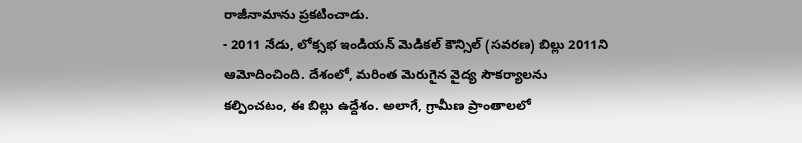రాజీనామాను ప్రకటించాడు.
- 2011 నేడు, లోక్సభ ఇండియన్ మెడికల్ కౌన్సిల్ (సవరణ) బిల్లు 2011ని ఆమోదించింది. దేశంలో, మరింత మెరుగైన వైద్య సౌకర్యాలను కల్పించటం, ఈ బిల్లు ఉద్దేశం. అలాగే, గ్రామీణ ప్రాంతాలలో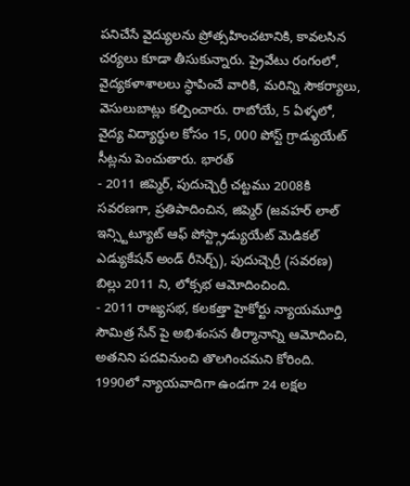పనిచేసే వైద్యులను ప్రోత్సహించటానికి, కావలసిన చర్యలు కూడా తీసుకున్నారు. ప్రైవేటు రంగంలో, వైద్యకళాశాలలు స్థాపించే వారికి, మరిన్ని సౌకర్యాలు, వెసులుబాట్లు కల్పించారు. రాబోయే, 5 ఏళ్ళలో, వైద్య విద్యార్థుల కోసం 15, 000 పోస్ట్ గ్రాడ్యుయేట్ సీట్లను పెంచుతారు. భారత్
- 2011 జిప్మెర్, పుదుచ్చెర్రీ చట్టము 2008కి సవరణగా, ప్రతిపాదించిన, జిప్మెర్ (జవహర్ లాల్ ఇన్స్టిట్యూట్ ఆఫ్ పోస్ట్గ్రాడ్యుయేట్ మెడికల్ ఎడ్యుకేషన్ అండ్ రీసెర్చ్), పుదుచ్చెర్రీ (సవరణ) బిల్లు 2011 ని, లోక్సభ ఆమోదించింది.
- 2011 రాజ్యసభ, కలకత్తా హైకోర్టు న్యాయమూర్తి సౌమిత్ర సేన్ పై అభిశంసన తీర్మానాన్ని ఆమోదించి, అతనిని పదవినుంచి తొలగించమని కోరింది. 1990లో న్యాయవాదిగా ఉండగా 24 లక్షల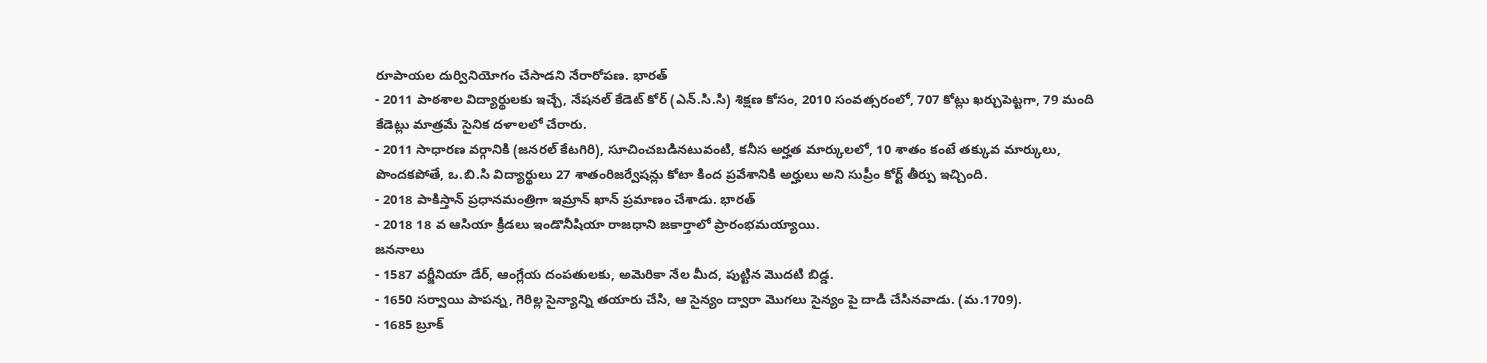రూపాయల దుర్వినియోగం చేసాడని నేరారోపణ. భారత్
- 2011 పాఠశాల విద్యార్థులకు ఇచ్చే, నేషనల్ కేడెట్ కోర్ (ఎన్.సి.సి) శిక్షణ కోసం, 2010 సంవత్సరంలో, 707 కోట్లు ఖర్చుపెట్టగా, 79 మంది కేడెట్లు మాత్రమే సైనిక దళాలలో చేరారు.
- 2011 సాధారణ వర్గానికి (జనరల్ కేటగిరి), సూచించబడినటువంటి, కనీస అర్హత మార్కులలో, 10 శాతం కంటే తక్కువ మార్కులు, పొందకపోతే, ఒ.బి.సి విద్యార్థులు 27 శాతంరిజర్వేషన్లు కోటా కింద ప్రవేశానికి అర్హులు అని సుప్రీం కోర్ట్ తీర్పు ఇచ్చింది.
- 2018 పాకిస్తాన్ ప్రధానమంత్రిగా ఇమ్రాన్ ఖాన్ ప్రమాణం చేశాడు. భారత్
- 2018 18 వ ఆసియా క్రీడలు ఇండొనీషియా రాజధాని జకార్తాలో ప్రారంభమయ్యాయి.
జననాలు
- 1587 వర్జీనియా డేర్, ఆంగ్లేయ దంపతులకు, అమెరికా నేల మీద, పుట్టిన మొదటి బిడ్డ.
- 1650 సర్వాయి పాపన్న, గెరిల్ల సైన్యాన్ని తయారు చేసి, ఆ సైన్యం ద్వారా మొగలు సైన్యం పై దాడి చేసినవాడు. (మ.1709).
- 1685 బ్రూక్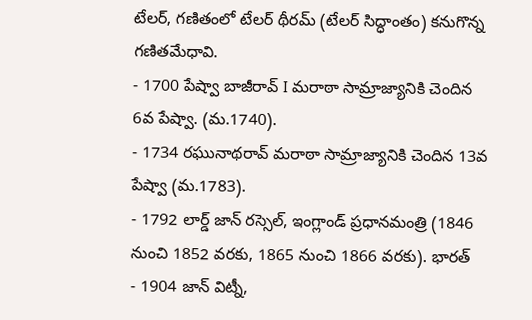టేలర్, గణితంలో టేలర్ థీరమ్ (టేలర్ సిద్ధాంతం) కనుగొన్న గణితమేధావి.
- 1700 పేష్వా బాజీరావ్ I మరాఠా సామ్రాజ్యానికి చెందిన 6వ పేష్వా. (మ.1740).
- 1734 రఘునాథరావ్ మరాఠా సామ్రాజ్యానికి చెందిన 13వ పేష్వా (మ.1783).
- 1792 లార్డ్ జాన్ రస్సెల్, ఇంగ్లాండ్ ప్రధానమంత్రి (1846 నుంచి 1852 వరకు, 1865 నుంచి 1866 వరకు). భారత్
- 1904 జాన్ విట్నీ,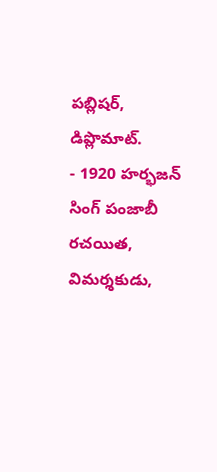పబ్లిషర్, డిప్లొమాట్.
- 1920 హర్భజన్ సింగ్ పంజాబీ రచయిత, విమర్శకుడు,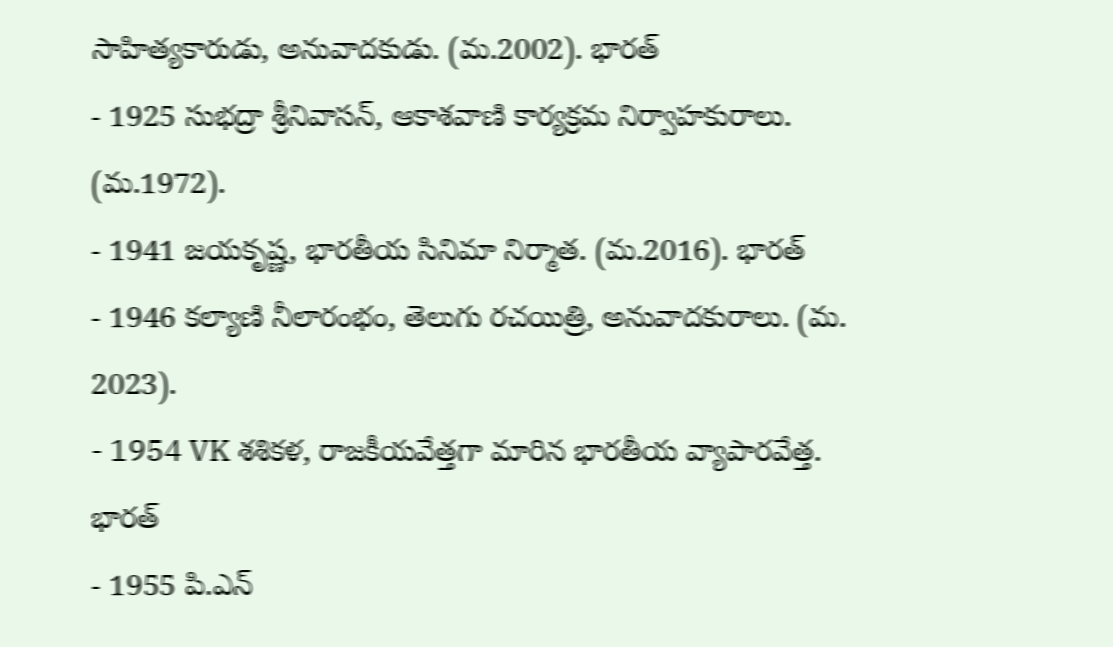సాహిత్యకారుడు, అనువాదకుడు. (మ.2002). భారత్
- 1925 సుభద్రా శ్రీనివాసన్, ఆకాశవాణి కార్యక్రమ నిర్వాహకురాలు. (మ.1972).
- 1941 జయకృష్ణ, భారతీయ సినిమా నిర్మాత. (మ.2016). భారత్
- 1946 కల్యాణి నీలారంభం, తెలుగు రచయిత్రి, అనువాదకురాలు. (మ. 2023).
- 1954 VK శశికళ, రాజకీయవేత్తగా మారిన భారతీయ వ్యాపారవేత్త. భారత్
- 1955 పి.ఎన్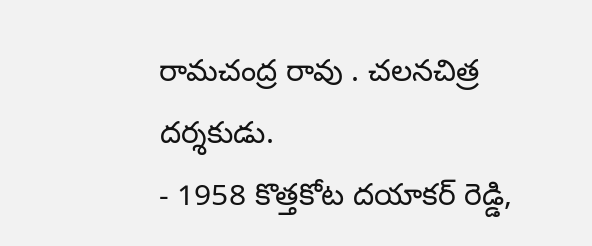రామచంద్ర రావు . చలనచిత్ర దర్శకుడు.
- 1958 కొత్తకోట దయాకర్ రెడ్డి,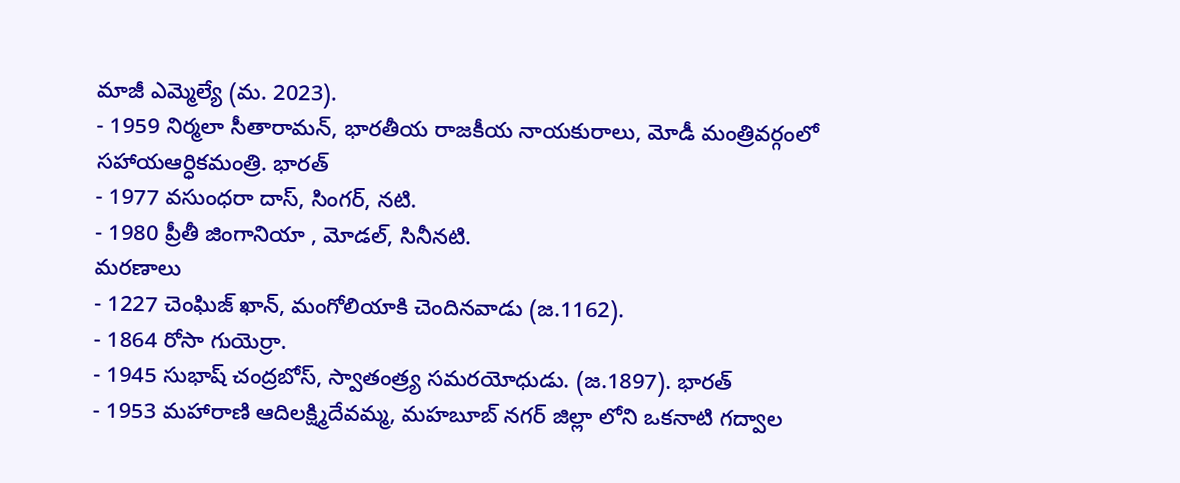మాజీ ఎమ్మెల్యే (మ. 2023).
- 1959 నిర్మలా సీతారామన్, భారతీయ రాజకీయ నాయకురాలు, మోడీ మంత్రివర్గంలో సహాయఆర్ధికమంత్రి. భారత్
- 1977 వసుంధరా దాస్, సింగర్, నటి.
- 1980 ప్రీతీ జింగానియా , మోడల్, సినీనటి.
మరణాలు
- 1227 చెంఘిజ్ ఖాన్, మంగోలియాకి చెందినవాడు (జ.1162).
- 1864 రోసా గుయెర్రా.
- 1945 సుభాష్ చంద్రబోస్, స్వాతంత్ర్య సమరయోధుడు. (జ.1897). భారత్
- 1953 మహారాణి ఆదిలక్ష్మిదేవమ్మ, మహబూబ్ నగర్ జిల్లా లోని ఒకనాటి గద్వాల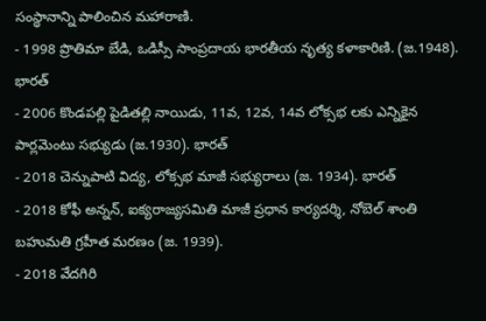సంస్థానాన్ని పాలించిన మహారాణి.
- 1998 ప్రొతిమా బేడి, ఒడిస్సీ సాంప్రదాయ భారతీయ నృత్య కళాకారిణి. (జ.1948). భారత్
- 2006 కొండపల్లి పైడితల్లి నాయిడు, 11వ, 12వ, 14వ లోక్సభ లకు ఎన్నికైన పార్లమెంటు సభ్యుడు (జ.1930). భారత్
- 2018 చెన్నుపాటి విద్య, లోక్సభ మాజీ సభ్యురాలు (జ. 1934). భారత్
- 2018 కోఫీ అన్నన్, ఐక్యరాజ్యసమితి మాజీ ప్రధాన కార్యదర్శి, నోబెల్ శాంతి బహుమతి గ్రహీత మరణం (జ. 1939).
- 2018 వేదగిరి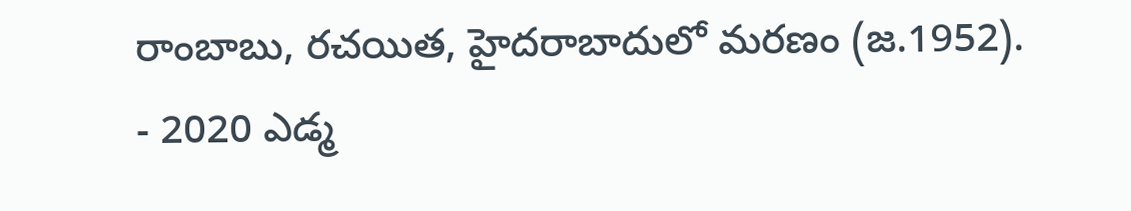రాంబాబు, రచయిత, హైదరాబాదులో మరణం (జ.1952).
- 2020 ఎడ్మ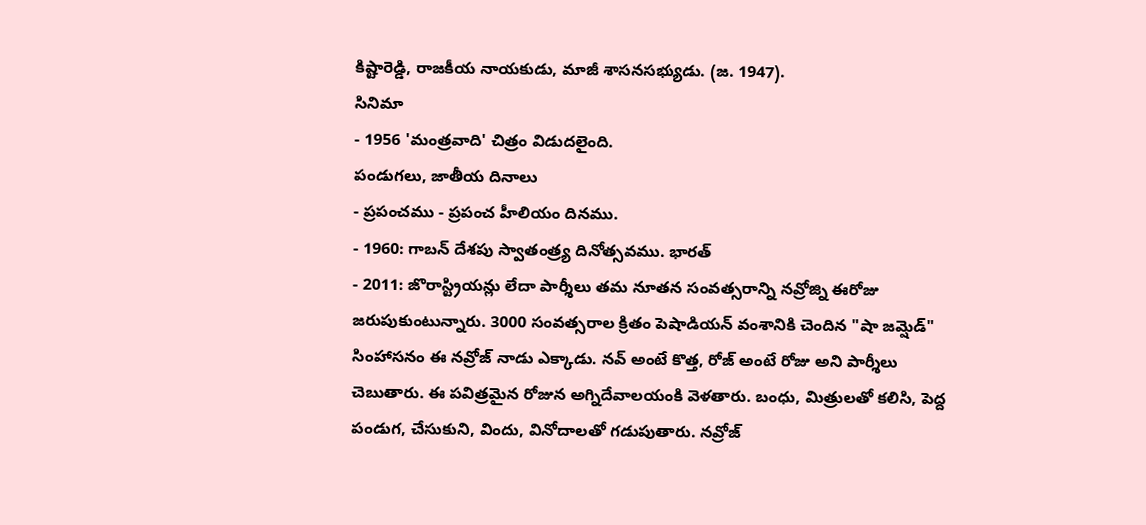కిష్టారెడ్డి, రాజకీయ నాయకుడు, మాజీ శాసనసభ్యుడు. (జ. 1947).
సినిమా
- 1956 'మంత్రవాది' చిత్రం విడుదలైంది.
పండుగలు, జాతీయ దినాలు
- ప్రపంచము - ప్రపంచ హీలియం దినము.
- 1960: గాబన్ దేశపు స్వాతంత్ర్య దినోత్సవము. భారత్
- 2011: జొరాస్ట్రియన్లు లేదా పార్శీలు తమ నూతన సంవత్సరాన్ని నవ్రోజ్ని ఈరోజు జరుపుకుంటున్నారు. 3000 సంవత్సరాల క్రితం పెషాడియన్ వంశానికి చెందిన "షా జమ్షెడ్" సింహాసనం ఈ నవ్రోజ్ నాడు ఎక్కాడు. నవ్ అంటే కొత్త, రోజ్ అంటే రోజు అని పార్శీలు చెబుతారు. ఈ పవిత్రమైన రోజున అగ్నిదేవాలయంకి వెళతారు. బంధు, మిత్రులతో కలిసి, పెద్ద పండుగ, చేసుకుని, విందు, వినోదాలతో గడుపుతారు. నవ్రోజ్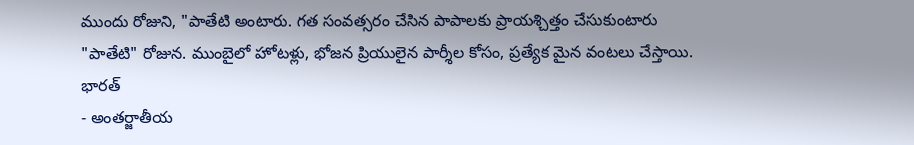ముందు రోజుని, "పాతేటి అంటారు. గత సంవత్సరం చేసిన పాపాలకు ప్రాయశ్చిత్తం చేసుకుంటారు "పాతేటి" రోజున. ముంబైలో హోటళ్లు, భోజన ప్రియులైన పార్శీల కోసం, ప్రత్యేక మైన వంటలు చేస్తాయి. భారత్
- అంతర్జాతీయ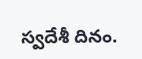స్వదేశీ దినం.